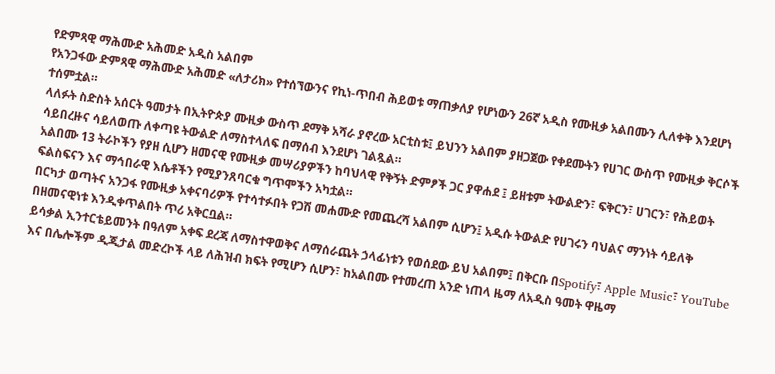የድምጻዊ ማሕሙድ አሕመድ አዲስ አልበም
የአንጋፋው ድምጻዊ ማሕሙድ አሕመድ «ለታሪክ» የተሰኘውንና የኪነ-ጥበብ ሕይወቱ ማጠቃለያ የሆነውን 26ኛ አዲስ የሙዚቃ አልበሙን ሊለቀቅ እንደሆነ ተሰምቷል።
ላለፉት ስድስት አሰርት ዓመታት በኢትዮጵያ ሙዚቃ ውስጥ ደማቅ አሻራ ያኖረው አርቲስቱ፤ ይህንን አልበም ያዘጋጀው የቀደሙትን የሀገር ውስጥ የሙዚቃ ቅርሶች ሳይበረዙና ሳይለወጡ ለቀጣዩ ትውልድ ለማስተላለፍ በማሰብ እንደሆነ ገልጿል።
አልበሙ 13 ትራኮችን የያዘ ሲሆን ዘመናዊ የሙዚቃ መሣሪያዎችን ከባህላዊ የቅኝት ድምፆች ጋር ያዋሐደ ፤ ይዘቱም ትውልድን፣ ፍቅርን፣ ሀገርን፣ የሕይወት ፍልስፍናን እና ማኅበራዊ እሴቶችን የሚያንጸባርቁ ግጥሞችን አካቷል።
በርካታ ወጣትና አንጋፋ የሙዚቃ አቀናባሪዎች የተሳተፉበት የጋሽ መሐሙድ የመጨረሻ አልበም ሲሆን፤ አዲሱ ትውልድ የሀገሩን ባህልና ማንነት ሳይለቅ በዘመናዊነቱ እንዲቀጥልበት ጥሪ አቅርቧል።
ይሳቃል ኢንተርቴይመንት በዓለም አቀፍ ደረጃ ለማስተዋወቅና ለማሰራጨት ኃላፊነቱን የወሰደው ይህ አልበም፤ በቅርቡ በSpotify፣ Apple Music፣ YouTube እና በሌሎችም ዲጂታል መድረኮች ላይ ለሕዝብ ክፍት የሚሆን ሲሆን፣ ከአልበሙ የተመረጠ አንድ ነጠላ ዜማ ለአዲስ ዓመት ዋዜማ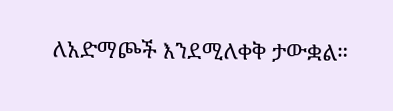ለአድማጮች እንደሚለቀቅ ታውቋል።